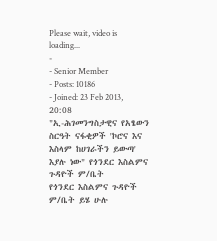Please wait, video is loading...
-
- Senior Member
- Posts: 10186
- Joined: 23 Feb 2013, 20:08
"ኢ-ሕገመንግስታዊና የአፄውን ስርዓት ናፋቂዎች 'ኮሮና እና እስላም ከሀገራችን ይውጣ' እያሉ ነው" የጎንደር እስልምና ጉዳዮች ም/ቤት
የጎንደር እስልምና ጉዳዮች ም/ቤት ይሄ ሁሉ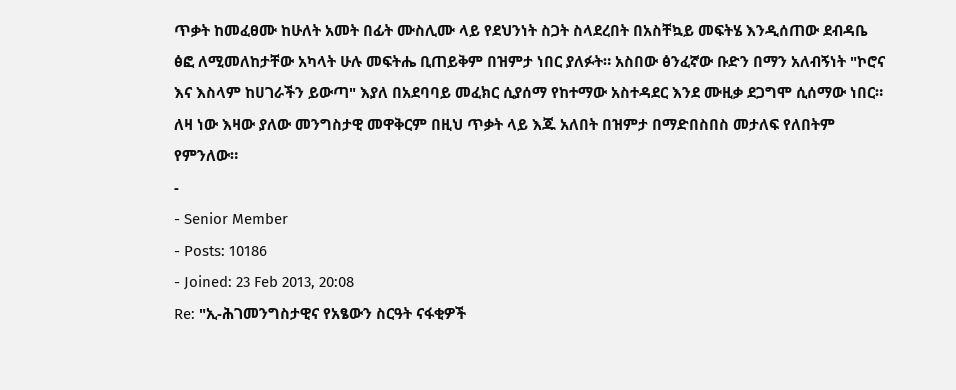ጥቃት ከመፈፀሙ ከሁለት አመት በፊት ሙስሊሙ ላይ የደህንነት ስጋት ስላደረበት በአስቸኳይ መፍትሄ እንዲሰጠው ደብዳቤ ፅፎ ለሚመለከታቸው አካላት ሁሉ መፍትሔ ቢጠይቅም በዝምታ ነበር ያለፉት። አስበው ፅንፈኛው ቡድን በማን አለብኝነት "ኮሮና እና እስላም ከሀገራችን ይውጣ" እያለ በአደባባይ መፈክር ሲያሰማ የከተማው አስተዳደር እንደ ሙዚቃ ደጋግሞ ሲሰማው ነበር። ለዛ ነው እዛው ያለው መንግስታዊ መዋቅርም በዚህ ጥቃት ላይ እጁ አለበት በዝምታ በማድበስበስ መታለፍ የለበትም የምንለው።
-
- Senior Member
- Posts: 10186
- Joined: 23 Feb 2013, 20:08
Re: "ኢ-ሕገመንግስታዊና የአፄውን ስርዓት ናፋቂዎች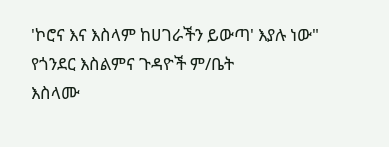'ኮሮና እና እስላም ከሀገራችን ይውጣ' እያሉ ነው" የጎንደር እስልምና ጉዳዮች ም/ቤት
እስላሙ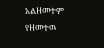አልዘመተም የዘመተዉ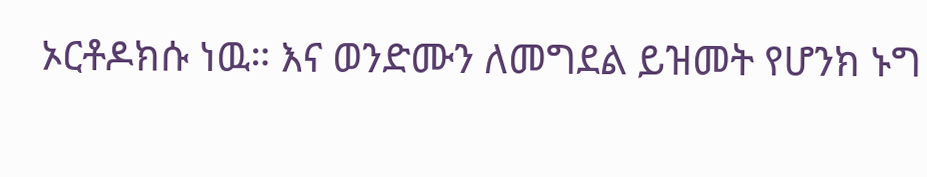ኦርቶዶክሱ ነዉ። እና ወንድሙን ለመግደል ይዝመት የሆንክ ኑግ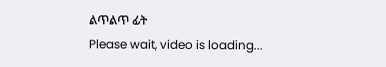ልጥልጥ ፊት
Please wait, video is loading...